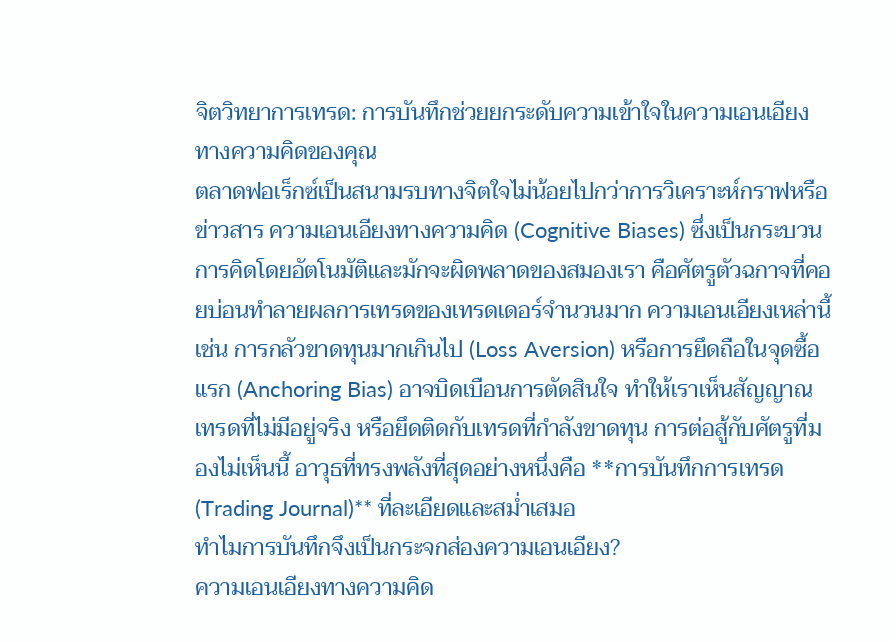จิตวิทยาการเทรด: การบันทึกช่วยยกระดับความเข้าใจในความเอนเอียงทางความคิดของคุณ
ตลาดฟอเร็กซ์เป็นสนามรบทางจิตใจไม่น้อยไปกว่าการวิเคราะห์กราฟหรือข่าวสาร ความเอนเอียงทางความคิด (Cognitive Biases) ซึ่งเป็นกระบวนการคิดโดยอัตโนมัติและมักจะผิดพลาดของสมองเรา คือศัตรูตัวฉกาจที่คอยบ่อนทำลายผลการเทรดของเทรดเดอร์จำนวนมาก ความเอนเอียงเหล่านี้ เช่น การกลัวขาดทุนมากเกินไป (Loss Aversion) หรือการยึดถือในจุดซื้อแรก (Anchoring Bias) อาจบิดเบือนการตัดสินใจ ทำให้เราเห็นสัญญาณเทรดที่ไม่มีอยู่จริง หรือยึดติดกับเทรดที่กำลังขาดทุน การต่อสู้กับศัตรูที่มองไม่เห็นนี้ อาวุธที่ทรงพลังที่สุดอย่างหนึ่งคือ **การบันทึกการเทรด (Trading Journal)** ที่ละเอียดและสม่ำเสมอ
ทำไมการบันทึกจึงเป็นกระจกส่องความเอนเอียง?
ความเอนเอียงทางความคิด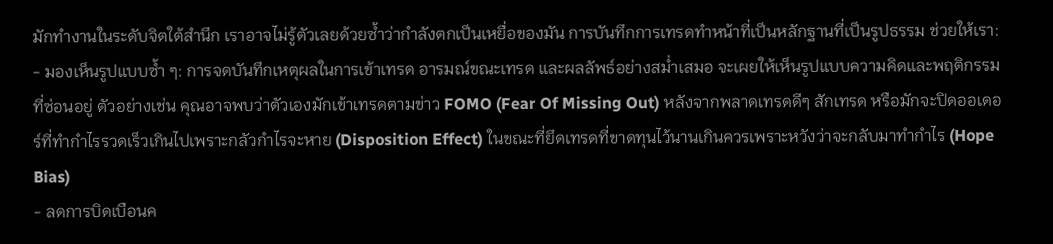มักทำงานในระดับจิตใต้สำนึก เราอาจไม่รู้ตัวเลยด้วยซ้ำว่ากำลังตกเป็นเหยื่อของมัน การบันทึกการเทรดทำหน้าที่เป็นหลักฐานที่เป็นรูปธรรม ช่วยให้เรา:
- มองเห็นรูปแบบซ้ำ ๆ: การจดบันทึกเหตุผลในการเข้าเทรด อารมณ์ขณะเทรด และผลลัพธ์อย่างสม่ำเสมอ จะเผยให้เห็นรูปแบบความคิดและพฤติกรรมที่ซ่อนอยู่ ตัวอย่างเช่น คุณอาจพบว่าตัวเองมักเข้าเทรดตามข่าว FOMO (Fear Of Missing Out) หลังจากพลาดเทรดดีๆ สักเทรด หรือมักจะปิดออเดอร์ที่ทำกำไรรวดเร็วเกินไปเพราะกลัวกำไรจะหาย (Disposition Effect) ในขณะที่ยึดเทรดที่ขาดทุนไว้นานเกินควรเพราะหวังว่าจะกลับมาทำกำไร (Hope Bias)
- ลดการบิดเบือนค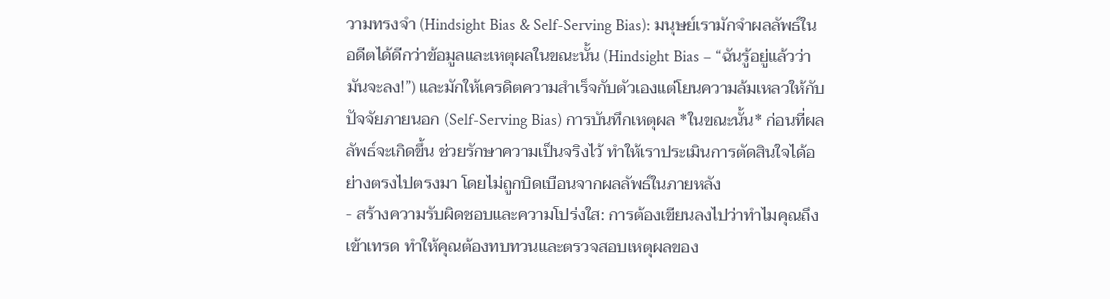วามทรงจำ (Hindsight Bias & Self-Serving Bias): มนุษย์เรามักจำผลลัพธ์ในอดีตได้ดีกว่าข้อมูลและเหตุผลในขณะนั้น (Hindsight Bias – “ฉันรู้อยู่แล้วว่ามันจะลง!”) และมักให้เครดิตความสำเร็จกับตัวเองแต่โยนความล้มเหลวให้กับปัจจัยภายนอก (Self-Serving Bias) การบันทึกเหตุผล *ในขณะนั้น* ก่อนที่ผลลัพธ์จะเกิดขึ้น ช่วยรักษาความเป็นจริงไว้ ทำให้เราประเมินการตัดสินใจได้อย่างตรงไปตรงมา โดยไม่ถูกบิดเบือนจากผลลัพธ์ในภายหลัง
- สร้างความรับผิดชอบและความโปร่งใส: การต้องเขียนลงไปว่าทำไมคุณถึงเข้าเทรด ทำให้คุณต้องทบทวนและตรวจสอบเหตุผลของ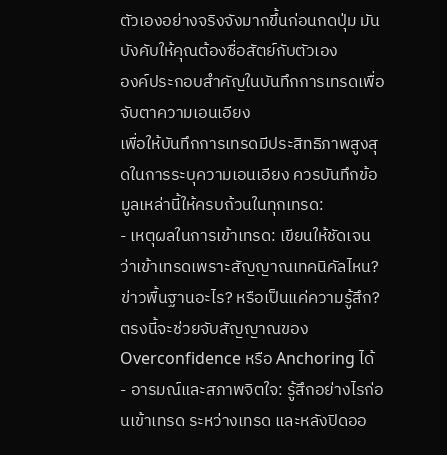ตัวเองอย่างจริงจังมากขึ้นก่อนกดปุ่ม มันบังคับให้คุณต้องซื่อสัตย์กับตัวเอง
องค์ประกอบสำคัญในบันทึกการเทรดเพื่อจับตาความเอนเอียง
เพื่อให้บันทึกการเทรดมีประสิทธิภาพสูงสุดในการระบุความเอนเอียง ควรบันทึกข้อมูลเหล่านี้ให้ครบถ้วนในทุกเทรด:
- เหตุผลในการเข้าเทรด: เขียนให้ชัดเจนว่าเข้าเทรดเพราะสัญญาณเทคนิคัลไหน? ข่าวพื้นฐานอะไร? หรือเป็นแค่ความรู้สึก? ตรงนี้จะช่วยจับสัญญาณของ Overconfidence หรือ Anchoring ได้
- อารมณ์และสภาพจิตใจ: รู้สึกอย่างไรก่อนเข้าเทรด ระหว่างเทรด และหลังปิดออ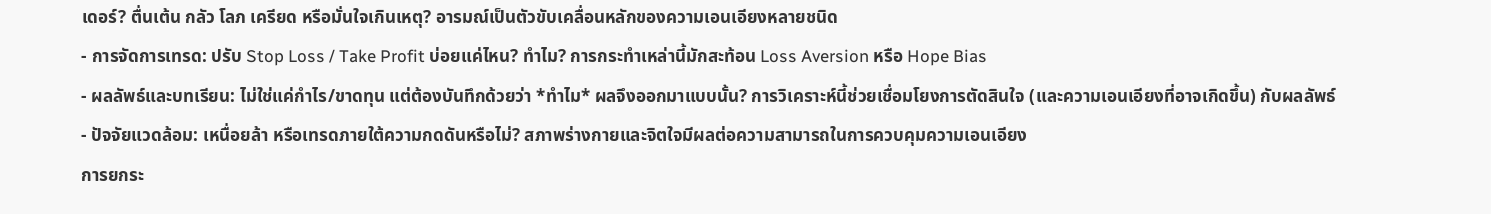เดอร์? ตื่นเต้น กลัว โลภ เครียด หรือมั่นใจเกินเหตุ? อารมณ์เป็นตัวขับเคลื่อนหลักของความเอนเอียงหลายชนิด
- การจัดการเทรด: ปรับ Stop Loss / Take Profit บ่อยแค่ไหน? ทำไม? การกระทำเหล่านี้มักสะท้อน Loss Aversion หรือ Hope Bias
- ผลลัพธ์และบทเรียน: ไม่ใช่แค่กำไร/ขาดทุน แต่ต้องบันทึกด้วยว่า *ทำไม* ผลจึงออกมาแบบนั้น? การวิเคราะห์นี้ช่วยเชื่อมโยงการตัดสินใจ (และความเอนเอียงที่อาจเกิดขึ้น) กับผลลัพธ์
- ปัจจัยแวดล้อม: เหนื่อยล้า หรือเทรดภายใต้ความกดดันหรือไม่? สภาพร่างกายและจิตใจมีผลต่อความสามารถในการควบคุมความเอนเอียง
การยกระ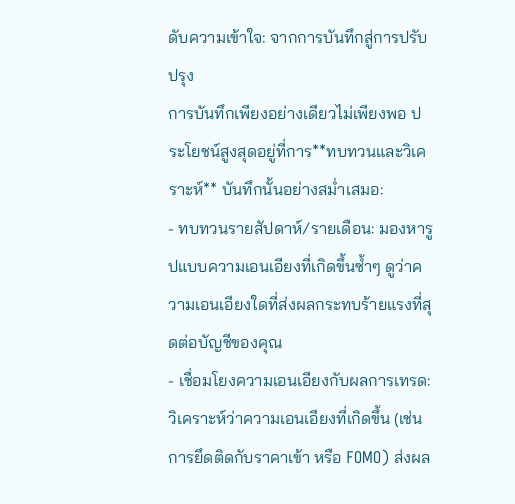ดับความเข้าใจ: จากการบันทึกสู่การปรับปรุง
การบันทึกเพียงอย่างเดียวไม่เพียงพอ ประโยชน์สูงสุดอยู่ที่การ**ทบทวนและวิเคราะห์** บันทึกนั้นอย่างสม่ำเสมอ:
- ทบทวนรายสัปดาห์/รายเดือน: มองหารูปแบบความเอนเอียงที่เกิดขึ้นซ้ำๆ ดูว่าความเอนเอียงใดที่ส่งผลกระทบร้ายแรงที่สุดต่อบัญชีของคุณ
- เชื่อมโยงความเอนเอียงกับผลการเทรด: วิเคราะห์ว่าความเอนเอียงที่เกิดขึ้น (เช่น การยึดติดกับราคาเข้า หรือ FOMO) ส่งผล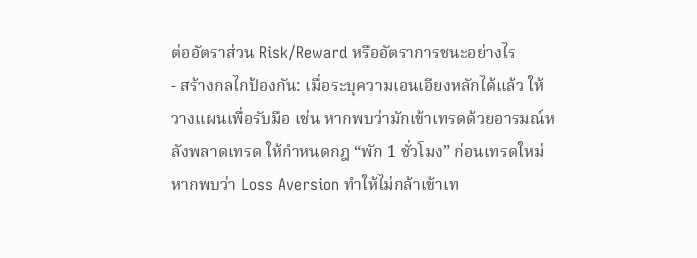ต่ออัตราส่วน Risk/Reward หรืออัตราการชนะอย่างไร
- สร้างกลไกป้องกัน: เมื่อระบุความเอนเอียงหลักได้แล้ว ให้วางแผนเพื่อรับมือ เช่น หากพบว่ามักเข้าเทรดด้วยอารมณ์หลังพลาดเทรด ให้กำหนดกฎ “พัก 1 ชั่วโมง” ก่อนเทรดใหม่ หากพบว่า Loss Aversion ทำให้ไม่กล้าเข้าเท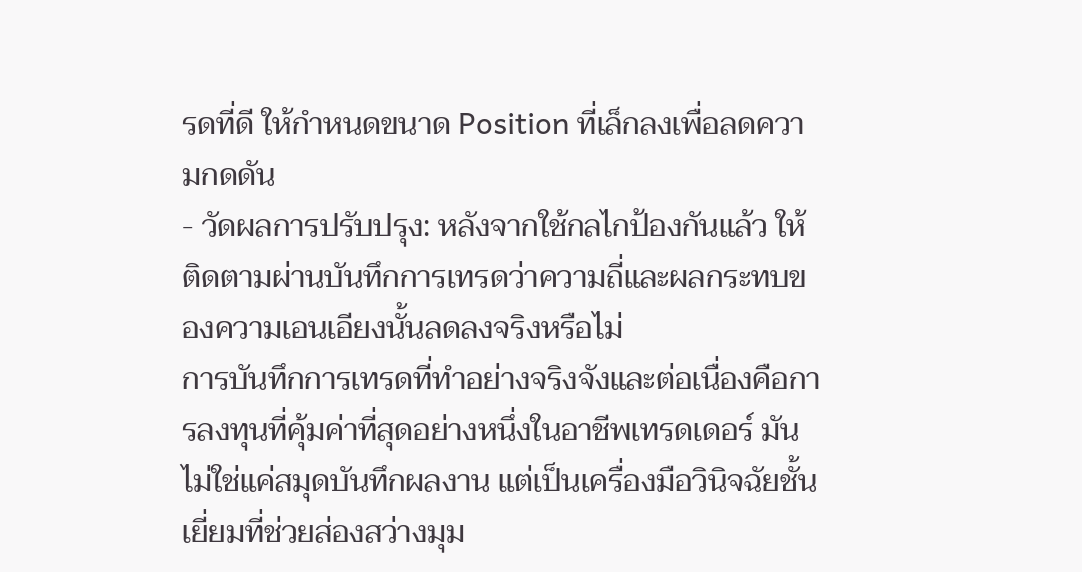รดที่ดี ให้กำหนดขนาด Position ที่เล็กลงเพื่อลดความกดดัน
- วัดผลการปรับปรุง: หลังจากใช้กลไกป้องกันแล้ว ให้ติดตามผ่านบันทึกการเทรดว่าความถี่และผลกระทบของความเอนเอียงนั้นลดลงจริงหรือไม่
การบันทึกการเทรดที่ทำอย่างจริงจังและต่อเนื่องคือการลงทุนที่คุ้มค่าที่สุดอย่างหนึ่งในอาชีพเทรดเดอร์ มันไม่ใช่แค่สมุดบันทึกผลงาน แต่เป็นเครื่องมือวินิจฉัยชั้นเยี่ยมที่ช่วยส่องสว่างมุม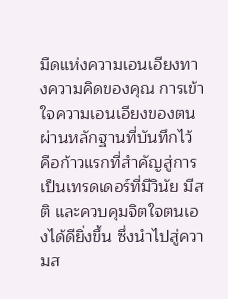มืดแห่งความเอนเอียงทางความคิดของคุณ การเข้าใจความเอนเอียงของตนผ่านหลักฐานที่บันทึกไว้ คือก้าวแรกที่สำคัญสู่การเป็นเทรดเดอร์ที่มีวินัย มีสติ และควบคุมจิตใจตนเองได้ดียิ่งขึ้น ซึ่งนำไปสู่ความส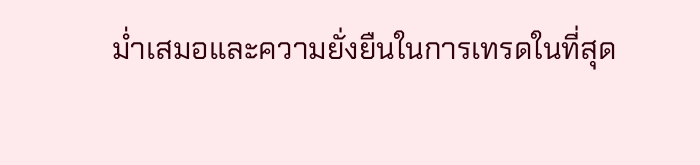ม่ำเสมอและความยั่งยืนในการเทรดในที่สุด